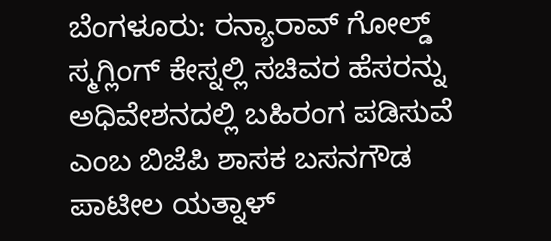ಬೆಂಗಳೂರು: ರನ್ಯಾರಾವ್ ಗೋಲ್ಡ್ ಸ್ಮಗ್ಲಿಂಗ್ ಕೇಸ್ನಲ್ಲಿ ಸಚಿವರ ಹೆಸರನ್ನು ಅಧಿವೇಶನದಲ್ಲಿ ಬಹಿರಂಗ ಪಡಿಸುವೆ ಎಂಬ ಬಿಜೆಪಿ ಶಾಸಕ ಬಸನಗೌಡ ಪಾಟೀಲ ಯತ್ನಾಳ್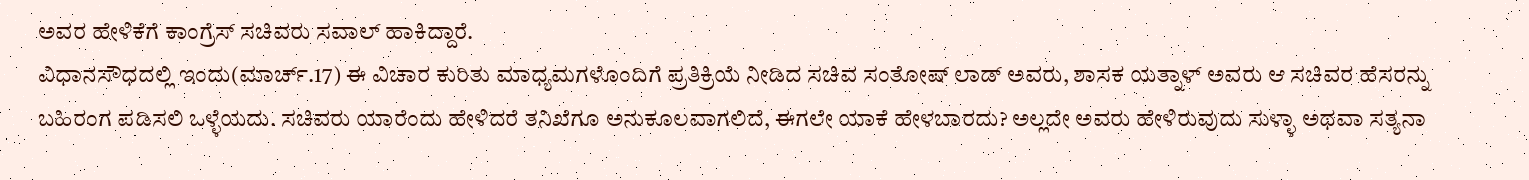ಅವರ ಹೇಳಿಕೆಗೆ ಕಾಂಗ್ರೆಸ್ ಸಚಿವರು ಸವಾಲ್ ಹಾಕಿದ್ದಾರೆ.
ವಿಧಾನಸೌಧದಲ್ಲಿ ಇಂದು(ಮಾರ್ಚ್.17) ಈ ವಿಚಾರ ಕುರಿತು ಮಾಧ್ಯಮಗಳೊಂದಿಗೆ ಪ್ರತಿಕ್ರಿಯೆ ನೀಡಿದ ಸಚಿವ ಸಂತೋಷ್ ಲಾಡ್ ಅವರು, ಶಾಸಕ ಯತ್ನಾಳ್ ಅವರು ಆ ಸಚಿವರ ಹೆಸರನ್ನು ಬಹಿರಂಗ ಪಡಿಸಲಿ ಒಳ್ಳೆಯದು. ಸಚಿವರು ಯಾರೆಂದು ಹೇಳಿದರೆ ತನಿಖೆಗೂ ಅನುಕೂಲವಾಗಲಿದೆ, ಈಗಲೇ ಯಾಕೆ ಹೇಳಬಾರದು? ಅಲ್ಲದೇ ಅವರು ಹೇಳಿರುವುದು ಸುಳ್ಳಾ ಅಥವಾ ಸತ್ಯನಾ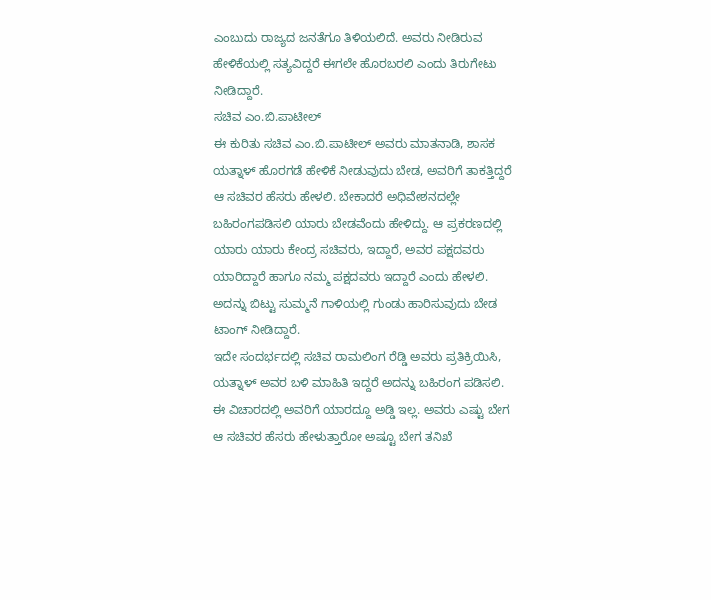ಎಂಬುದು ರಾಜ್ಯದ ಜನತೆಗೂ ತಿಳಿಯಲಿದೆ. ಅವರು ನೀಡಿರುವ ಹೇಳಿಕೆಯಲ್ಲಿ ಸತ್ಯವಿದ್ದರೆ ಈಗಲೇ ಹೊರಬರಲಿ ಎಂದು ತಿರುಗೇಟು ನೀಡಿದ್ದಾರೆ.
ಸಚಿವ ಎಂ.ಬಿ.ಪಾಟೀಲ್
ಈ ಕುರಿತು ಸಚಿವ ಎಂ.ಬಿ.ಪಾಟೀಲ್ ಅವರು ಮಾತನಾಡಿ, ಶಾಸಕ ಯತ್ನಾಳ್ ಹೊರಗಡೆ ಹೇಳಿಕೆ ನೀಡುವುದು ಬೇಡ, ಅವರಿಗೆ ತಾಕತ್ತಿದ್ದರೆ ಆ ಸಚಿವರ ಹೆಸರು ಹೇಳಲಿ. ಬೇಕಾದರೆ ಅಧಿವೇಶನದಲ್ಲೇ ಬಹಿರಂಗಪಡಿಸಲಿ ಯಾರು ಬೇಡವೆಂದು ಹೇಳಿದ್ದು. ಆ ಪ್ರಕರಣದಲ್ಲಿ ಯಾರು ಯಾರು ಕೇಂದ್ರ ಸಚಿವರು, ಇದ್ದಾರೆ, ಅವರ ಪಕ್ಷದವರು ಯಾರಿದ್ದಾರೆ ಹಾಗೂ ನಮ್ಮ ಪಕ್ಷದವರು ಇದ್ದಾರೆ ಎಂದು ಹೇಳಲಿ. ಅದನ್ನು ಬಿಟ್ಟು ಸುಮ್ಮನೆ ಗಾಳಿಯಲ್ಲಿ ಗುಂಡು ಹಾರಿಸುವುದು ಬೇಡ ಟಾಂಗ್ ನೀಡಿದ್ದಾರೆ.
ಇದೇ ಸಂದರ್ಭದಲ್ಲಿ ಸಚಿವ ರಾಮಲಿಂಗ ರೆಡ್ಡಿ ಅವರು ಪ್ರತಿಕ್ರಿಯಿಸಿ, ಯತ್ನಾಳ್ ಅವರ ಬಳಿ ಮಾಹಿತಿ ಇದ್ದರೆ ಅದನ್ನು ಬಹಿರಂಗ ಪಡಿಸಲಿ. ಈ ವಿಚಾರದಲ್ಲಿ ಅವರಿಗೆ ಯಾರದ್ದೂ ಅಡ್ಡಿ ಇಲ್ಲ. ಅವರು ಎಷ್ಟು ಬೇಗ ಆ ಸಚಿವರ ಹೆಸರು ಹೇಳುತ್ತಾರೋ ಅಷ್ಟೂ ಬೇಗ ತನಿಖೆ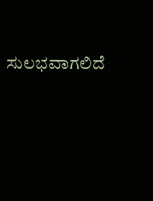ಸುಲಭವಾಗಲಿದೆ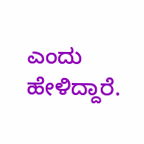ಎಂದು ಹೇಳಿದ್ದಾರೆ.